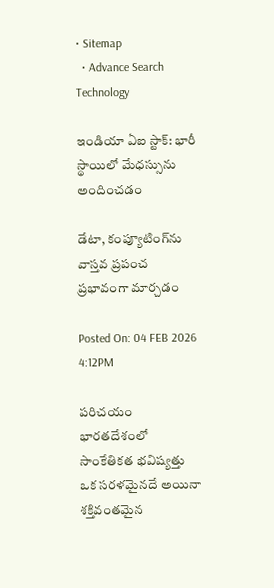• Sitemap
  • Advance Search
Technology

ఇండియా ఏఐ స్టాక్: భారీ స్థాయిలో మేధస్సును అందించడం

డేటా, కంప్యూటింగ్‌ను వాస్త‌వ‌ ప్రపంచ ప్రభావంగా మార్చడం

Posted On: 04 FEB 2026 4:12PM

పరిచయం
భారతదేశంలో సాంకేతికత భవిష్యత్తు ఒక సరళమైనదే అయినా శక్తివంతమైన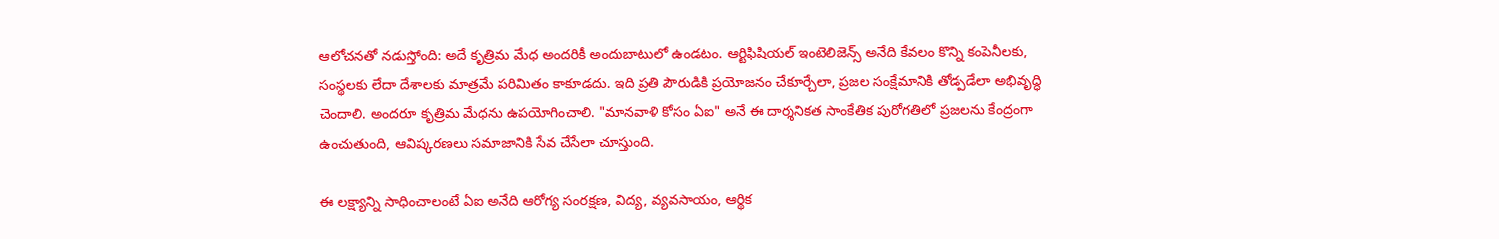ఆలోచనతో నడుస్తోంది: అదే కృత్రిమ మేధ అందరికీ అందుబాటులో ఉండటం. ఆర్టిఫిషియల్ ఇంటెలిజెన్స్ అనేది కేవలం కొన్ని కంపెనీలకు, సంస్థలకు లేదా దేశాలకు మాత్రమే పరిమితం కాకూడదు. ఇది ప్రతి పౌరుడికి ప్రయోజనం చేకూర్చేలా, ప్రజల సంక్షేమానికి తోడ్పడేలా అభివృద్ధి చెందాలి. అంద‌రూ కృత్రిమ మేధ‌ను ఉపయోగించాలి. "మానవాళి కోసం ఏఐ" అనే ఈ దార్శనికత సాంకేతిక పురోగతిలో ప్రజలను కేంద్రంగా ఉంచుతుంది, ఆవిష్కరణలు సమాజానికి సేవ చేసేలా చూస్తుంది.

ఈ లక్ష్యాన్ని సాధించాలంటే ఏఐ అనేది ఆరోగ్య సంరక్షణ, విద్య, వ్యవసాయం, ఆర్థిక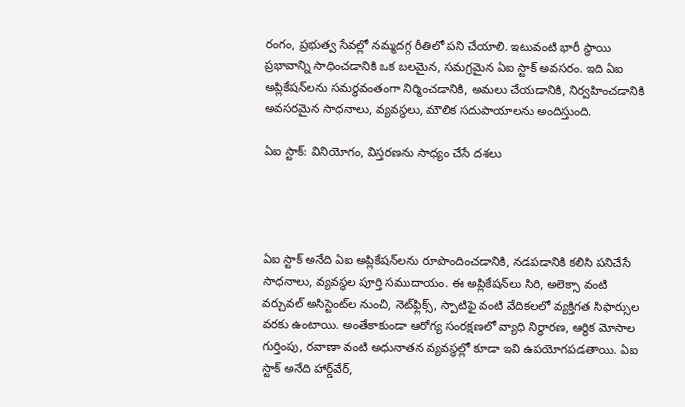రంగం, ప్రభుత్వ సేవల్లో నమ్మదగ్గ రీతిలో పని చేయాలి. ఇటువంటి భారీ స్థాయి ప్రభావాన్ని సాధించడానికి ఒక బలమైన, సమగ్రమైన ఏఐ స్టాక్ అవసరం. ఇది ఏఐ అప్లికేషన్‌లను సమర్థవంతంగా నిర్మించడానికి, అమలు చేయడానికి, నిర్వహించడానికి అవసరమైన సాధనాలు, వ్యవస్థలు, మౌలిక సదుపాయాలను అందిస్తుంది.

ఏఐ స్టాక్: వినియోగం, విస్తరణను సాధ్యం చేసే ద‌శ‌లు




ఏఐ స్టాక్ అనేది ఏఐ అప్లికేషన్‌లను రూపొందించడానికి, నడపడానికి కలిసి పనిచేసే సాధనాలు, వ్యవస్థల పూర్తి సముదాయం. ఈ అప్లికేషన్‌లు సిరి, అలెక్సా వంటి వర్చువల్ అసిస్టెంట్‌ల నుంచి, నెట్‌ఫ్లిక్స్, స్పాటిఫై వంటి వేదిక‌లలో వ్యక్తిగత సిఫార్సుల వరకు ఉంటాయి. అంతేకాకుండా ఆరోగ్య సంరక్షణలో వ్యాధి నిర్ధారణ, ఆర్థిక మోసాల గుర్తింపు, రవాణా వంటి అధునాతన వ్యవస్థల్లో కూడా ఇవి ఉపయోగపడతాయి. ఏఐ స్టాక్ అనేది హార్డ్‌వేర్,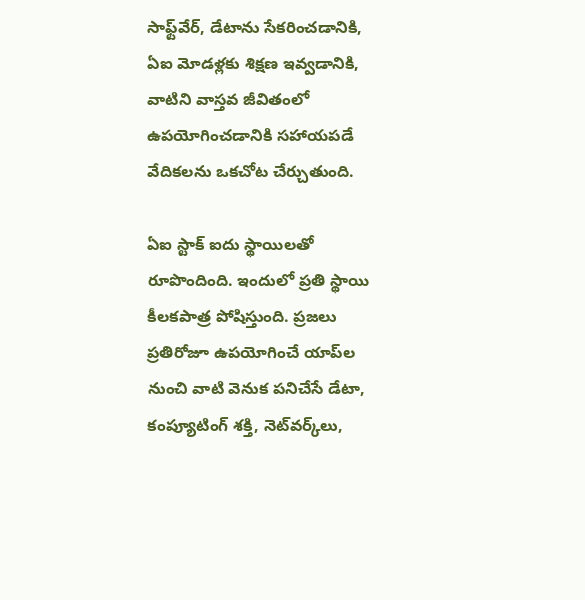సాఫ్ట్‌వేర్, డేటాను సేకరించడానికి, ఏఐ మోడళ్లకు శిక్షణ ఇవ్వడానికి, వాటిని వాస్త‌వ‌ జీవితంలో ఉపయోగించడానికి సహాయపడే వేదిక‌లను ఒకచోట చేర్చుతుంది.

ఏఐ స్టాక్ ఐదు స్థాయిల‌తో రూపొందింది. ఇందులో ప్రతి స్థాయి కీలకపాత్ర పోషిస్తుంది. ప్రజలు ప్రతిరోజూ ఉపయోగించే యాప్‌ల నుంచి వాటి వెనుక పనిచేసే డేటా, కంప్యూటింగ్ శక్తి, నెట్‌వర్క్‌లు,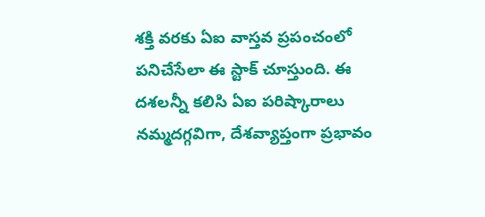శక్తి వరకు ఏఐ వాస్త‌వ‌ ప్రపంచంలో పనిచేసేలా ఈ స్టాక్ చూస్తుంది. ఈ ద‌శ‌లన్నీ కలిసి ఏఐ పరిష్కారాలు నమ్మదగ్గవిగా, దేశవ్యాప్తంగా ప్రభావం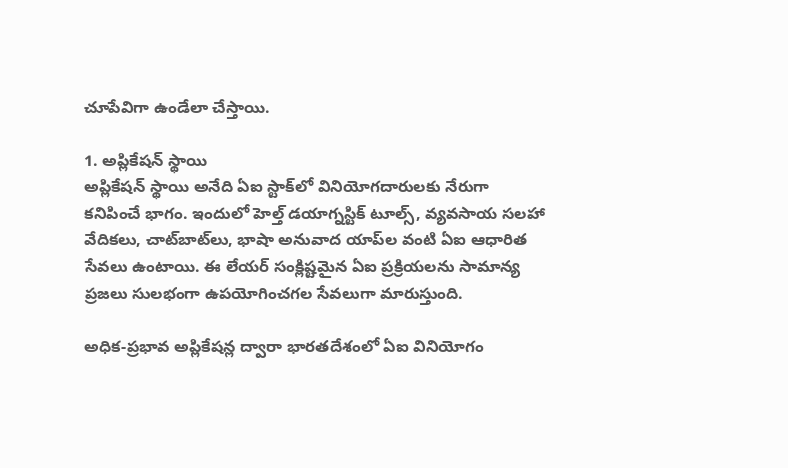చూపేవిగా ఉండేలా చేస్తాయి.

1. అప్లికేషన్ స్థాయి
అప్లికేషన్ స్థాయి అనేది ఏఐ స్టాక్‌లో వినియోగదారులకు నేరుగా కనిపించే భాగం. ఇందులో హెల్త్ డయాగ్నస్టిక్ టూల్స్, వ్యవసాయ సలహా వేదిక‌లు, చాట్‌బాట్‌లు, భాషా అనువాద యాప్‌ల వంటి ఏఐ ఆధారిత సేవలు ఉంటాయి. ఈ లేయర్ సంక్లిష్టమైన ఏఐ ప్రక్రియలను సామాన్య ప్రజలు సులభంగా ఉపయోగించగల సేవలుగా మారుస్తుంది.

అధిక-ప్రభావ అప్లికేషన్ల ద్వారా భారతదేశంలో ఏఐ వినియోగం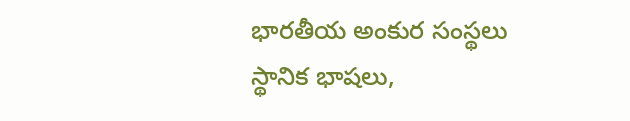భారతీయ అంకుర సంస్థ‌లు స్థానిక భాషలు,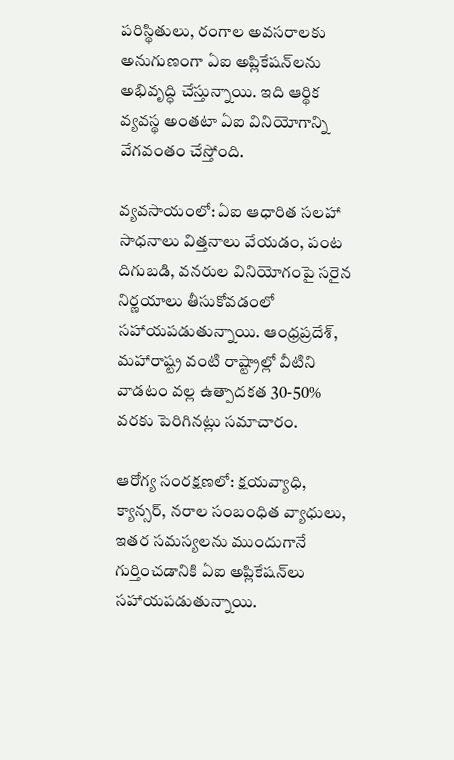పరిస్థితులు, రంగాల అవసరాలకు అనుగుణంగా ఏఐ అప్లికేషన్‌లను అభివృద్ధి చేస్తున్నాయి. ఇది ఆర్థిక వ్యవస్థ అంతటా ఏఐ వినియోగాన్ని వేగవంతం చేస్తోంది.

వ్యవసాయంలో: ఏఐ ఆధారిత సలహా సాధనాలు విత్తనాలు వేయడం, పంట దిగుబడి, వనరుల వినియోగంపై సరైన నిర్ణయాలు తీసుకోవడంలో సహాయపడుతున్నాయి. ఆంధ్రప్రదేశ్, మహారాష్ట్ర వంటి రాష్ట్రాల్లో వీటిని వాడటం వల్ల ఉత్పాదకత 30-50% వరకు పెరిగినట్లు సమాచారం.

ఆరోగ్య సంరక్షణలో: క్షయవ్యాధి, క్యాన్సర్, నరాల సంబంధిత వ్యాధులు, ఇతర సమస్యలను ముందుగానే గుర్తించడానికి ఏఐ అప్లికేషన్‌లు సహాయపడుతున్నాయి.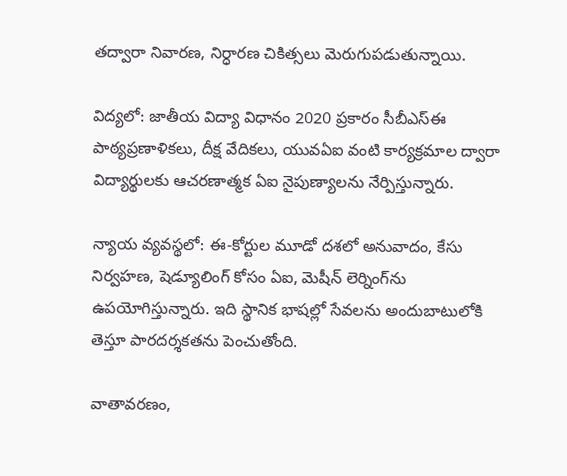తద్వారా నివారణ, నిర్ధారణ చికిత్సలు మెరుగుపడుతున్నాయి.

విద్యలో: జాతీయ విద్యా విధానం 2020 ప్రకారం సీబీఎస్ఈ పాఠ్యప్రణాళికలు, దీక్ష వేదిక‌లు, యువఏఐ వంటి కార్యక్రమాల ద్వారా విద్యార్థులకు ఆచరణాత్మక ఏఐ నైపుణ్యాలను నేర్పిస్తున్నారు.

న్యాయ వ్యవస్థలో: ఈ-కోర్టుల మూడో ద‌శ‌లో అనువాదం, కేసు నిర్వహణ, షెడ్యూలింగ్ కోసం ఏఐ, మెషీన్ లెర్నింగ్‌ను ఉపయోగిస్తున్నారు. ఇది స్థానిక భాషల్లో సేవలను అందుబాటులోకి తెస్తూ పారదర్శకతను పెంచుతోంది.

వాతావరణం,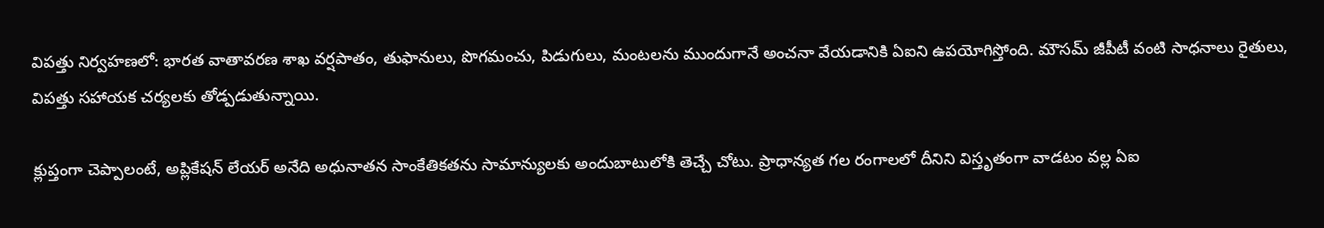విపత్తు నిర్వహణలో: భారత వాతావరణ శాఖ వర్షపాతం, తుఫానులు, పొగమంచు, పిడుగులు, మంటలను ముందుగానే అంచనా వేయడానికి ఏఐని ఉపయోగిస్తోంది. మౌసమ్ జీపీటీ వంటి సాధనాలు రైతులు, విపత్తు సహాయక చర్యలకు తోడ్పడుతున్నాయి.

క్లుప్తంగా చెప్పాలంటే, అప్లికేషన్ లేయర్ అనేది అధునాతన సాంకేతికతను సామాన్యులకు అందుబాటులోకి తెచ్చే చోటు. ప్రాధాన్యత గల రంగాలలో దీనిని విస్తృతంగా వాడటం వల్ల ఏఐ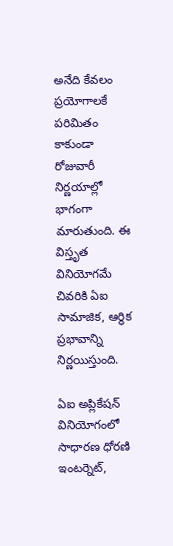అనేది కేవలం ప్రయోగాలకే పరిమితం కాకుండా రోజువారీ నిర్ణయాల్లో భాగంగా మారుతుంది. ఈ విస్తృత వినియోగమే చివరికి ఏఐ సామాజిక, ఆర్థిక ప్రభావాన్ని నిర్ణయిస్తుంది.

ఏఐ అప్లికేషన్ వినియోగంలో సాధారణ ధోరణి
ఇంటర్నెట్,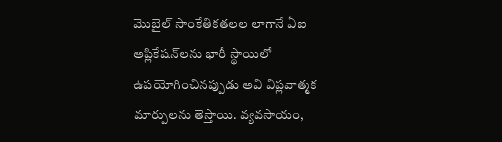మొబైల్ సాంకేతిక‌త‌ల‌ల లాగానే ఏఐ అప్లికేషన్‌లను భారీ స్థాయిలో ఉపయోగించినప్పుడు అవి విప్లవాత్మక మార్పులను తెస్తాయి. వ్యవసాయం,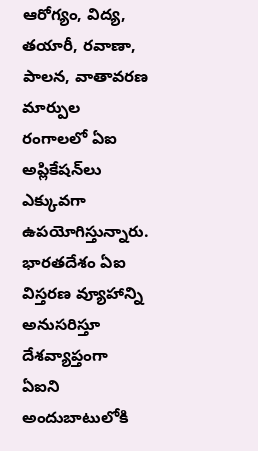ఆరోగ్యం, విద్య, తయారీ, రవాణా, పాలన, వాతావరణ మార్పుల రంగాలలో ఏఐ అప్లికేషన్‌లు ఎక్కువగా ఉపయోగిస్తున్నారు. భారతదేశం ఏఐ విస్తరణ వ్యూహాన్ని అనుసరిస్తూ దేశవ్యాప్తంగా ఏఐని అందుబాటులోకి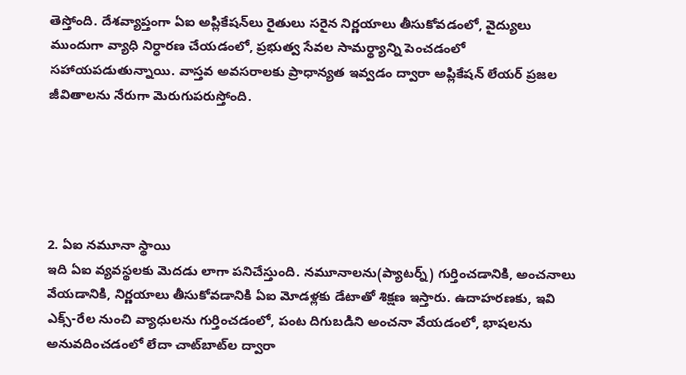తెస్తోంది. దేశవ్యాప్తంగా ఏఐ అప్లికేషన్‌లు రైతులు సరైన నిర్ణయాలు తీసుకోవడంలో, వైద్యులు ముందుగా వ్యాధి నిర్ధారణ చేయడంలో, ప్రభుత్వ సేవల సామర్థ్యాన్ని పెంచడంలో సహాయపడుతున్నాయి. వాస్తవ అవసరాలకు ప్రాధాన్యత ఇవ్వడం ద్వారా అప్లికేషన్ లేయర్ ప్రజల జీవితాలను నేరుగా మెరుగుపరుస్తోంది.





2. ఏఐ న‌మూనా స్థాయి
ఇది ఏఐ వ్యవస్థలకు మెదడు లాగా పనిచేస్తుంది. నమూనాలను(ప్యాట‌ర్న్‌) గుర్తించడానికి, అంచనాలు వేయడానికి, నిర్ణయాలు తీసుకోవడానికి ఏఐ మోడళ్లకు డేటాతో శిక్షణ ఇస్తారు. ఉదాహరణకు, ఇవి ఎక్స్-రేల నుంచి వ్యాధులను గుర్తించడంలో, పంట దిగుబడిని అంచనా వేయడంలో, భాషలను అనువదించడంలో లేదా చాట్‌బాట్‌ల ద్వారా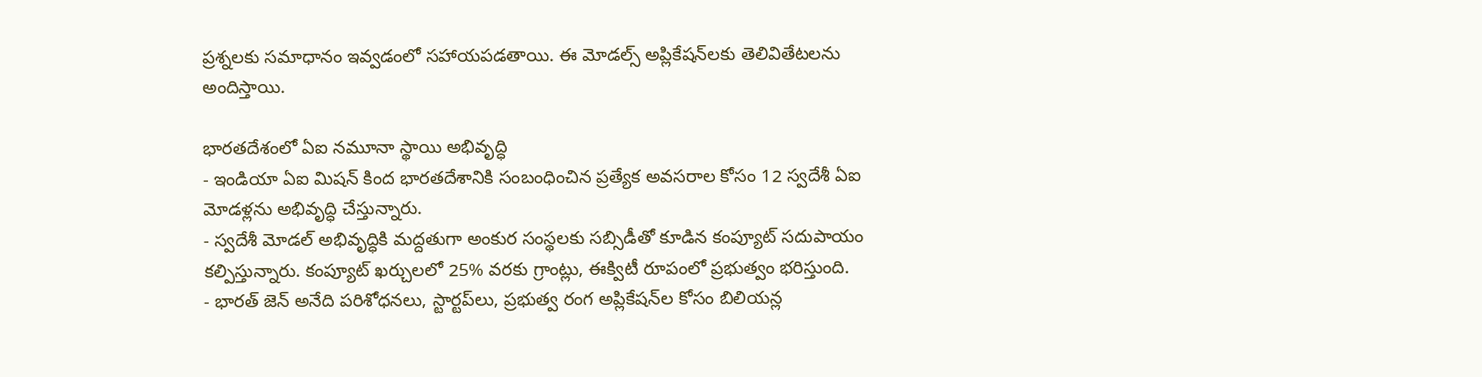ప్రశ్నలకు సమాధానం ఇవ్వడంలో సహాయపడతాయి. ఈ మోడల్స్ అప్లికేషన్‌లకు తెలివితేటలను అందిస్తాయి.

భారతదేశంలో ఏఐ న‌మూనా స్థాయి అభివృద్ధి
- ఇండియా ఏఐ మిషన్ కింద భారతదేశానికి సంబంధించిన ప్రత్యేక అవసరాల కోసం 12 స్వదేశీ ఏఐ మోడళ్లను అభివృద్ధి చేస్తున్నారు.
- స్వదేశీ మోడల్ అభివృద్ధికి మద్దతుగా అంకుర సంస్థ‌లకు సబ్సిడీతో కూడిన కంప్యూట్ సదుపాయం కల్పిస్తున్నారు. కంప్యూట్ ఖర్చులలో 25% వరకు గ్రాంట్లు, ఈక్విటీ రూపంలో ప్రభుత్వం భరిస్తుంది.
- భారత్ జెన్ అనేది పరిశోధనలు, స్టార్టప్‌లు, ప్రభుత్వ రంగ అప్లికేషన్‌ల కోసం బిలియన్ల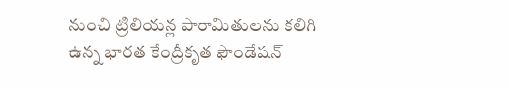నుంచి ట్రిలియన్ల పారామితులను కలిగి ఉన్న భార‌త కేంద్రీకృత‌ ఫౌండేషన్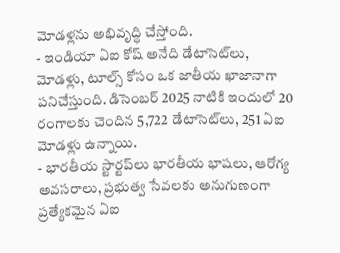మోడళ్లను అభివృద్ధి చేస్తోంది.
- ఇండియా ఏఐ కోష్ అనేది డేటాసెట్‌లు, మోడళ్లు, టూల్స్ కోసం ఒక జాతీయ ఖాజానాగా పనిచేస్తుంది. డిసెంబర్ 2025 నాటికి ఇందులో 20 రంగాలకు చెందిన 5,722 డేటాసెట్‌లు, 251 ఏఐ మోడళ్లు ఉన్నాయి.
- భారతీయ స్టార్టప్‌లు భారతీయ భాషలు, ఆరోగ్య అవసరాలు, ప్రభుత్వ సేవలకు అనుగుణంగా ప్రత్యేకమైన ఏఐ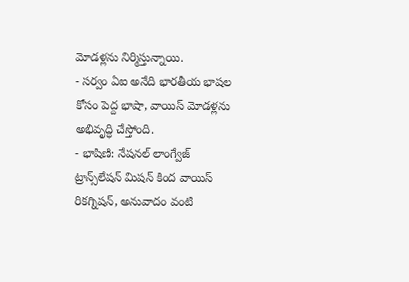మోడళ్లను నిర్మిస్తున్నాయి.
- సర్వం ఏఐ అనేది భారతీయ భాషల కోసం పెద్ద భాషా, వాయిస్ మోడళ్లను అభివృద్ధి చేస్తోంది.
- భాషిణి: నేషనల్ లాంగ్వేజ్ ట్రాన్స్‌లేషన్ మిషన్ కింద వాయిస్ రికగ్నిషన్, అనువాదం వంటి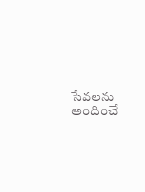సేవలను అందించే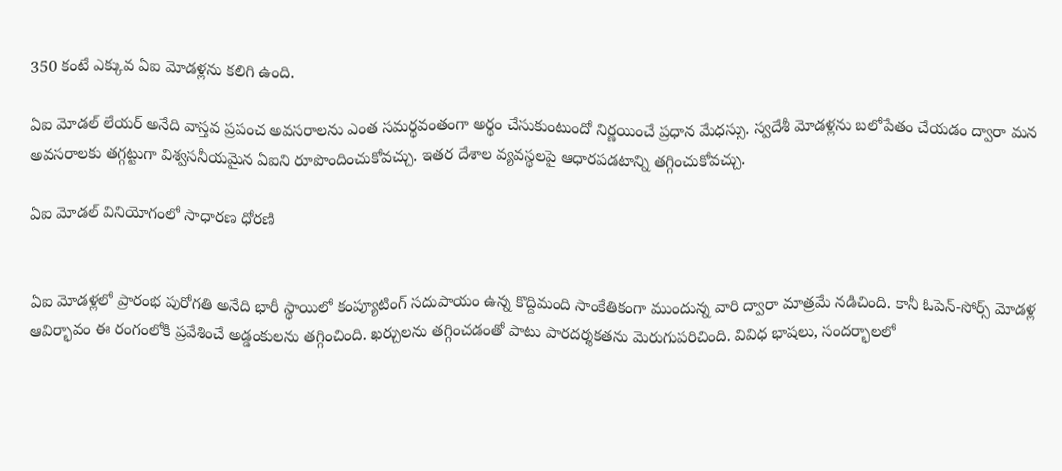350 కంటే ఎక్కువ ఏఐ మోడళ్లను కలిగి ఉంది.

ఏఐ మోడల్ లేయర్ అనేది వాస్త‌వ‌ ప్రపంచ అవసరాలను ఎంత సమర్థవంతంగా అర్థం చేసుకుంటుందో నిర్ణయించే ప్రధాన మేధస్సు. స్వదేశీ మోడళ్లను బలోపేతం చేయడం ద్వారా మన అవసరాలకు తగ్గట్టుగా విశ్వ‌స‌నీయ‌మైన ఏఐని రూపొందించుకోవచ్చు. ఇతర దేశాల వ్యవస్థలపై ఆధారపడటాన్ని తగ్గించుకోవచ్చు.

ఏఐ మోడల్ వినియోగంలో సాధారణ ధోరణి


ఏఐ మోడళ్లలో ప్రారంభ పురోగతి అనేది భారీ స్థాయిలో కంప్యూటింగ్ సదుపాయం ఉన్న కొద్దిమంది సాంకేతికంగా ముందున్న వారి ద్వారా మాత్రమే నడిచింది. కానీ ఓపెన్-సోర్స్ మోడళ్ల ఆవిర్భావం ఈ రంగంలోకి ప్రవేశించే అడ్డంకులను తగ్గించింది. ఖర్చులను తగ్గించ‌డంతో పాటు పారదర్శకతను మెరుగుపరిచింది. వివిధ భాషలు, సందర్భాలలో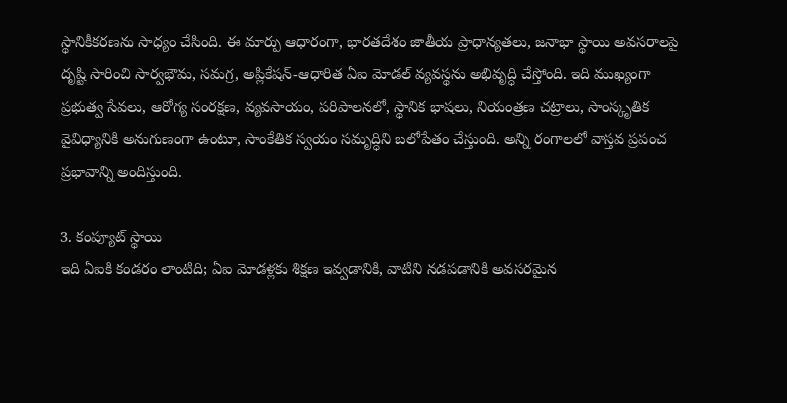స్థానికీకరణను సాధ్యం చేసింది. ఈ మార్పు ఆధారంగా, భారతదేశం జాతీయ ప్రాధాన్యతలు, జనాభా స్థాయి అవసరాలపై దృష్టి సారించి సార్వభౌమ, సమగ్ర, అప్లికేషన్-ఆధారిత ఏఐ మోడల్ వ్యవస్థను అభివృద్ధి చేస్తోంది. ఇది ముఖ్యంగా ప్రభుత్వ సేవలు, ఆరోగ్య సంరక్షణ, వ్యవసాయం, పరిపాలనలో, స్థానిక భాషలు, నియంత్రణ చట్రాలు, సాంస్కృతిక వైవిధ్యానికి అనుగుణంగా ఉంటూ, సాంకేతిక స్వయం సమృద్ధిని బలోపేతం చేస్తుంది. అన్ని రంగాలలో వాస్త‌వ‌ ప్రపంచ ప్రభావాన్ని అందిస్తుంది.

3. కంప్యూట్ స్థాయి
ఇది ఏఐకి కండరం లాంటిది; ఏఐ మోడళ్లకు శిక్షణ ఇవ్వడానికి, వాటిని నడపడానికి అవసరమైన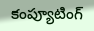కంప్యూటింగ్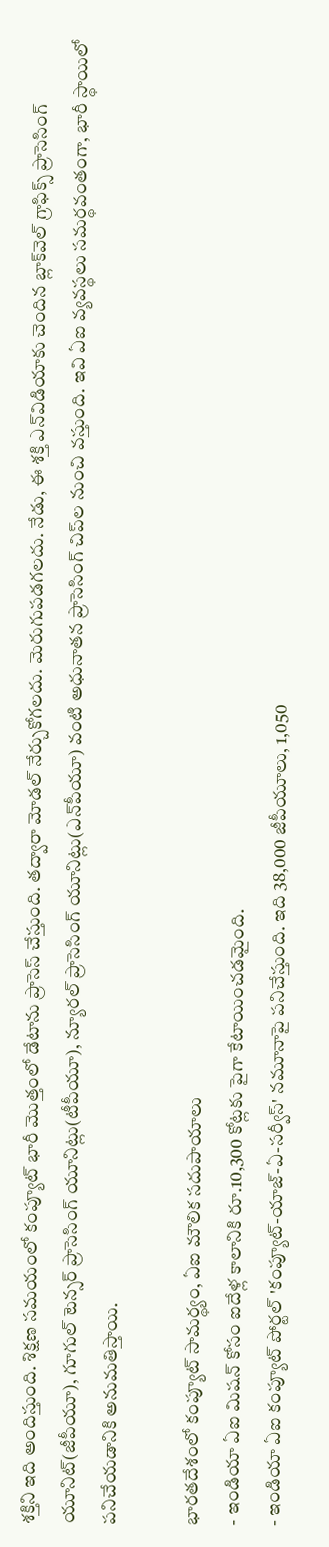శక్తిని ఇది అందిస్తుంది. శిక్షణ సమయంలో కంప్యూట్ భారీ మొత్తంలో డేటాను ప్రాసెస్ చేస్తుంది. తద్వారా మోడల్ నేర్చుకోగలదు. మెరుగుపడగలదు. నేడు, ఈ శక్తి ఎన్‌విడియాకు చెందిన బ్లాక్‌వెల్‌ గ్రాఫిక్స్ ప్రాసెసింగ్ యూనిట్(జీపీయూ), గూగుల్ టెన్సర్ ప్రాసెసింగ్ యూనిట్లు(టీపీయూ), న్యూరల్ ప్రాసెసింగ్ యూనిట్లు(ఎన్‌పీయూ) వంటి అధునాతన ప్రాసెసింగ్ చిప్‌ల నుంచి వస్తుంది. ఇవి ఏఐ వ్యవస్థలు సమర్థవంతంగా, భారీ స్థాయిలో పనిచేయడానికి అనుమతిస్తాయి.

భారతదేశంలో కంప్యూట్ సామర్థ్యం, ఏఐ మౌలిక సదుపాయాలు
- ఇండియా ఏఐ మిషన్ కోసం ఐదేళ్ల కాలానికి రూ.10,300 కోట్లకు పైగా కేటాయించ‌డ‌మైంది.
- ఇండియా ఏఐ కంప్యూట్ పోర్టల్ 'కంప్యూట్-యాజ్-ఏ-సర్వీస్' నమూనాపై పనిచేస్తుంది. ఇది 38,000 జీపీయూలు, 1,050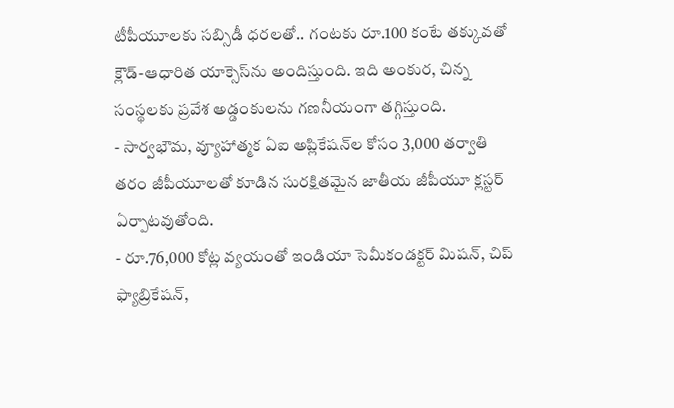టీపీయూలకు సబ్సిడీ ధరలతో.. గంటకు రూ.100 కంటే తక్కువతో క్లౌడ్-ఆధారిత యాక్సెస్‌ను అందిస్తుంది. ఇది అంకుర‌, చిన్న సంస్థలకు ప్రవేశ అడ్డంకులను గణనీయంగా తగ్గిస్తుంది.
- సార్వభౌమ, వ్యూహాత్మక ఏఐ అప్లికేషన్‌ల కోసం 3,000 త‌ర్వాతి తరం జీపీయూలతో కూడిన సురక్షితమైన జాతీయ జీపీయూ క్లస్టర్ ఏర్పాట‌వుతోంది.
- రూ.76,000 కోట్ల వ్యయంతో ఇండియా సెమీకండక్టర్ మిషన్, చిప్ ఫ్యాబ్రికేషన్,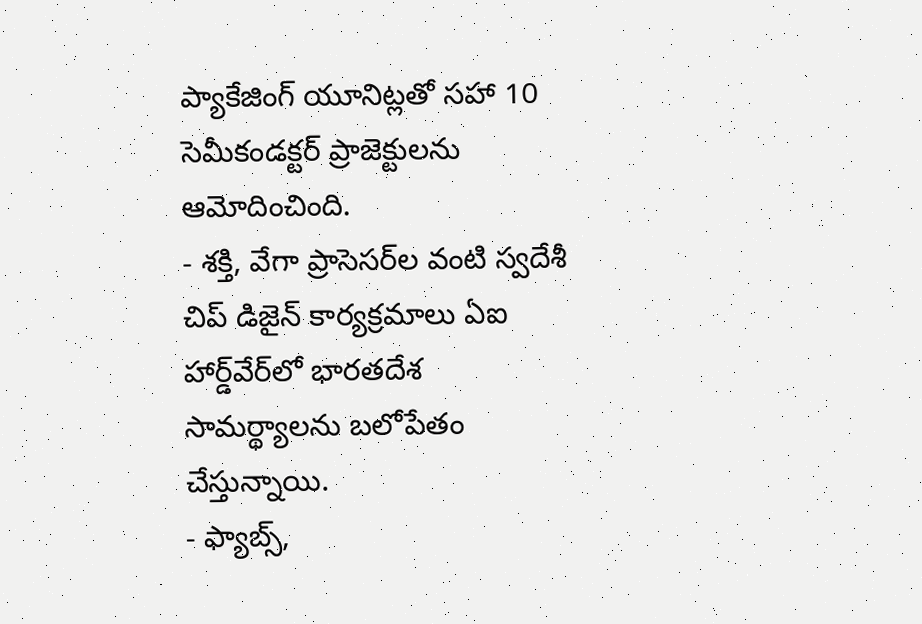ప్యాకేజింగ్ యూనిట్లతో సహా 10 సెమీకండక్టర్ ప్రాజెక్టులను ఆమోదించింది.
- శక్తి, వేగా ప్రాసెసర్‌ల వంటి స్వదేశీ చిప్ డిజైన్ కార్యక్రమాలు ఏఐ హార్డ్‌వేర్‌లో భారతదేశ సామర్థ్యాలను బలోపేతం చేస్తున్నాయి.
- ఫ్యాబ్స్,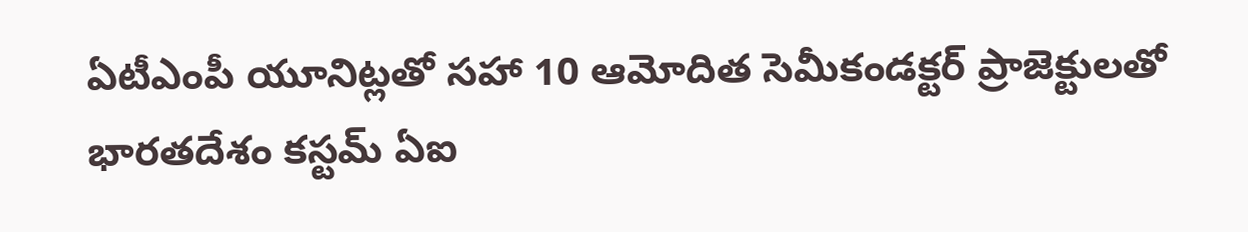ఏటీఎంపీ యూనిట్లతో సహా 10 ఆమోదిత‌ సెమీకండక్టర్ ప్రాజెక్టులతో భారతదేశం కస్టమ్ ఏఐ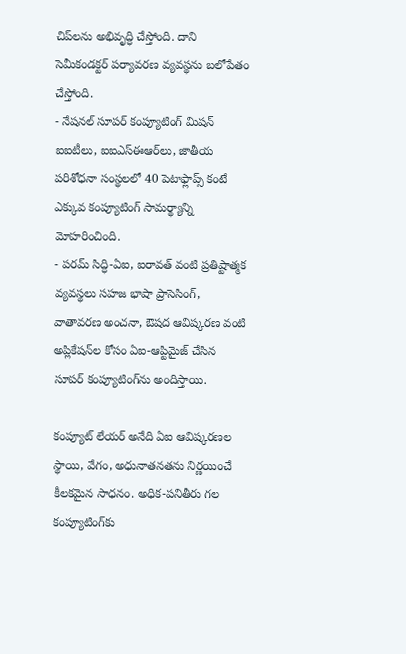చిప్‌లను అభివృద్ధి చేస్తోంది. దాని సెమీకండక్టర్ పర్యావరణ వ్యవస్థను బలోపేతం చేస్తోంది.
- నేషనల్ సూపర్ కంప్యూటింగ్ మిషన్ ఐఐటీలు, ఐఐఎస్ఈఆర్‌లు, జాతీయ పరిశోధనా సంస్థలలో 40 పెటాఫ్లాప్స్ కంటే ఎక్కువ కంప్యూటింగ్ సామర్థ్యాన్ని మోహరించింది.
- ప‌ర‌మ్ సిద్ధి-ఏఐ, ఐరావ‌త్‌ వంటి ప్ర‌తిష్టాత్మ‌క వ్య‌వ‌స్థ‌లు సహజ భాషా ప్రాసెసింగ్, వాతావరణ అంచనా, ఔష‌ద‌ ఆవిష్కరణ వంటి అప్లికేషన్‌ల కోసం ఏఐ-ఆప్టిమైజ్ చేసిన సూపర్ కంప్యూటింగ్‌ను అందిస్తాయి.

కంప్యూట్ లేయర్ అనేది ఏఐ ఆవిష్కరణల స్థాయి, వేగం, అధునాతనతను నిర్ణయించే కీలకమైన సాధనం. అధిక-పనితీరు గల కంప్యూటింగ్‌కు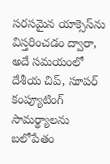సరసమైన యాక్సెస్‌ను విస్తరించడం ద్వారా, అదే సమయంలో దేశీయ చిప్, సూపర్ కంప్యూటింగ్ సామర్థ్యాలను బలోపేతం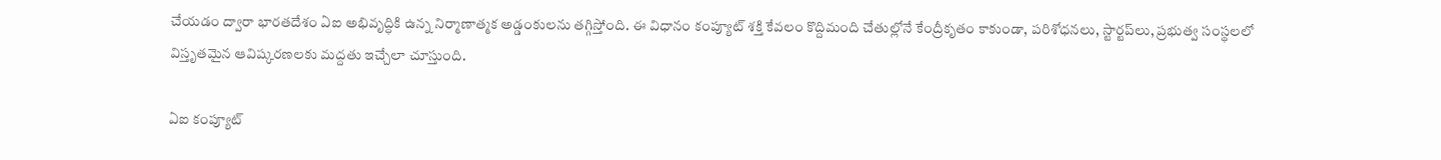చేయడం ద్వారా భారతదేశం ఏఐ అభివృద్ధికి ఉన్న నిర్మాణాత్మక అడ్డంకులను తగ్గిస్తోంది. ఈ విధానం కంప్యూట్ శక్తి కేవలం కొద్దిమంది చేతుల్లోనే కేంద్రీకృతం కాకుండా, పరిశోధనలు, స్టార్టప్‌లు, ప్రభుత్వ సంస్థలలో విస్తృతమైన ఆవిష్కరణలకు మద్దతు ఇచ్చేలా చూస్తుంది.

ఏఐ కంప్యూట్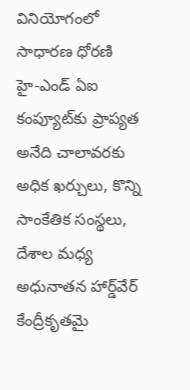వినియోగంలో సాధారణ ధోరణి
హై-ఎండ్ ఏఐ కంప్యూట్‌కు ప్రాప్యత అనేది చాలావరకు అధిక ఖర్చులు, కొన్ని సాంకేతిక సంస్థలు, దేశాల మధ్య అధునాతన హార్డ్‌వేర్ కేంద్రీకృతమై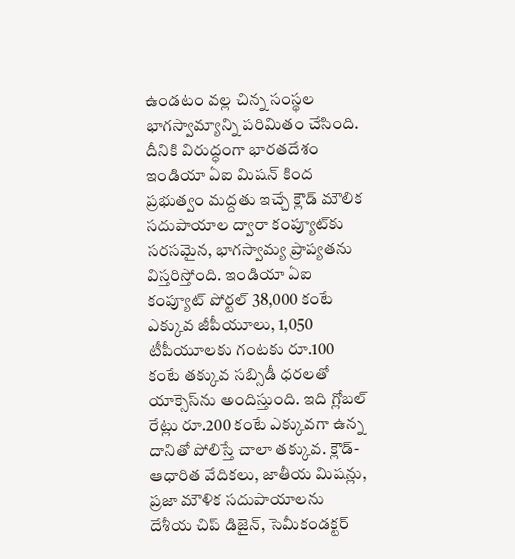ఉండటం వల్ల చిన్న సంస్థల భాగస్వామ్యాన్ని పరిమితం చేసింది. దీనికి విరుద్ధంగా భారతదేశం ఇండియా ఏఐ మిషన్ కింద ప్రభుత్వం మద్దతు ఇచ్చే క్లౌడ్ మౌలిక సదుపాయాల ద్వారా కంప్యూట్‌కు సరసమైన, భాగస్వామ్య ప్రాప్యతను విస్తరిస్తోంది. ఇండియా ఏఐ కంప్యూట్ పోర్టల్ 38,000 కంటే ఎక్కువ జీపీయూలు, 1,050 టీపీయూలకు గంటకు రూ.100 కంటే తక్కువ సబ్సిడీ ధరలతో యాక్సెస్‌ను అందిస్తుంది. ఇది గ్లోబల్ రేట్లు రూ.200 కంటే ఎక్కువగా ఉన్న దానితో పోలిస్తే చాలా తక్కువ. క్లౌడ్-ఆధారిత వేదిక‌లు, జాతీయ మిషన్లు, ప్ర‌జా మౌళిక స‌దుపాయాల‌ను దేశీయ చిప్ డిజైన్, సెమీకండక్టర్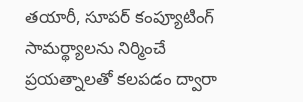తయారీ, సూపర్ కంప్యూటింగ్ సామర్థ్యాలను నిర్మించే ప్రయత్నాలతో కలపడం ద్వారా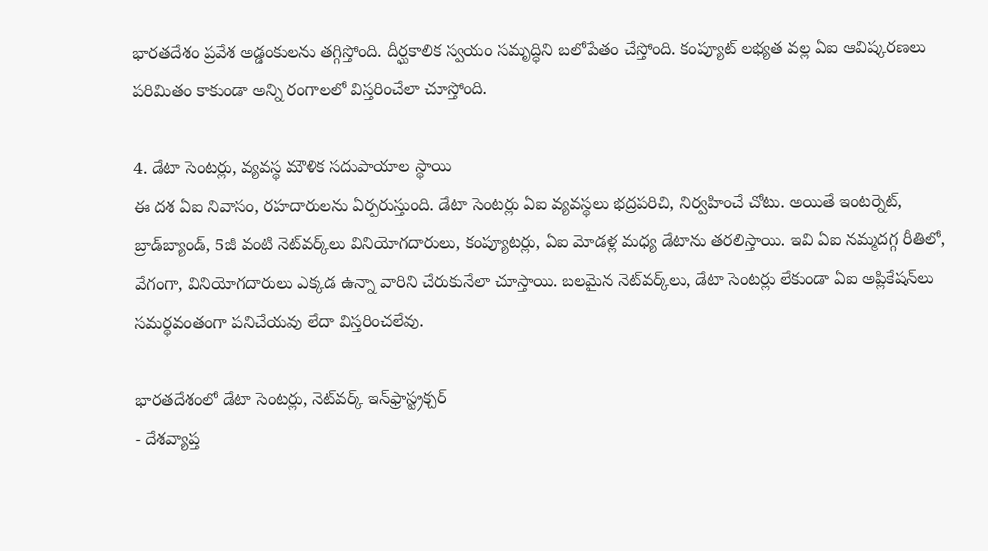భారతదేశం ప్రవేశ అడ్డంకులను తగ్గిస్తోంది. దీర్ఘకాలిక స్వయం సమృద్ధిని బలోపేతం చేస్తోంది. కంప్యూట్ లభ్యత వల్ల ఏఐ ఆవిష్కరణలు పరిమితం కాకుండా అన్ని రంగాలలో విస్తరించేలా చూస్తోంది.

4. డేటా సెంటర్లు, వ్య‌వ‌స్థ మౌళిక స‌దుపాయాల స్థాయి
ఈ ద‌శ ఏఐ నివాసం, రహదారులను ఏర్పరుస్తుంది. డేటా సెంటర్లు ఏఐ వ్యవస్థలు భద్రపరిచి, నిర్వహించే చోటు. అయితే ఇంటర్నెట్, బ్రాడ్‌బ్యాండ్, 5జీ వంటి నెట్‌వర్క్‌లు వినియోగదారులు, కంప్యూటర్లు, ఏఐ మోడళ్ల మధ్య డేటాను తరలిస్తాయి. ఇవి ఏఐ నమ్మదగ్గ రీతిలో, వేగంగా, వినియోగదారులు ఎక్కడ ఉన్నా వారిని చేరుకునేలా చూస్తాయి. బలమైన నెట్‌వర్క్‌లు, డేటా సెంటర్లు లేకుండా ఏఐ అప్లికేషన్‌లు సమర్థవంతంగా పనిచేయవు లేదా విస్తరించలేవు.

భారతదేశంలో డేటా సెంటర్లు, నెట్‌వర్క్ ఇన్‌ఫ్రాస్ట్రక్చర్
- దేశవ్యాప్త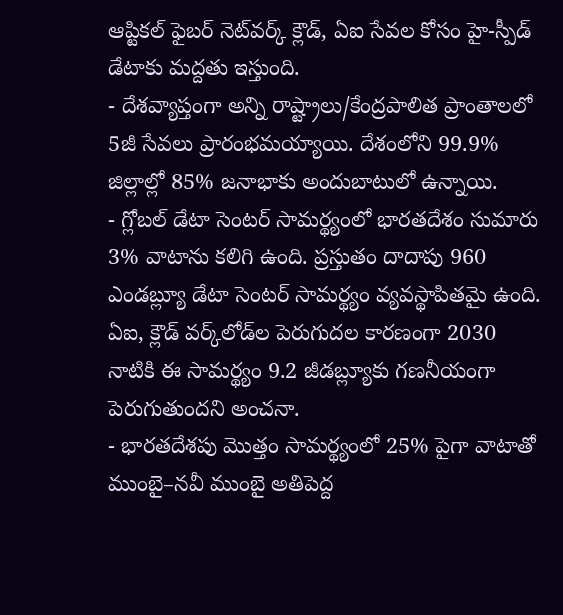ఆప్టికల్ ఫైబర్ నెట్‌వర్క్ క్లౌడ్, ఏఐ సేవల కోసం హై-స్పీడ్ డేటాకు మద్దతు ఇస్తుంది.
- దేశవ్యాప్తంగా అన్ని రాష్ట్రాలు/కేంద్రపాలిత ప్రాంతాలలో 5జీ సేవలు ప్రారంభ‌మ‌య్యాయి. దేశంలోని 99.9% జిల్లాల్లో 85% జనాభాకు అందుబాటులో ఉన్నాయి.
- గ్లోబల్ డేటా సెంటర్ సామర్థ్యంలో భారతదేశం సుమారు 3% వాటాను కలిగి ఉంది. ప్రస్తుతం దాదాపు 960 ఎండబ్ల్యూ డేటా సెంటర్ సామర్థ్యం వ్యవస్థాపితమై ఉంది. ఏఐ, క్లౌడ్ వర్క్‌లోడ్‌ల పెరుగుదల కారణంగా 2030 నాటికి ఈ సామర్థ్యం 9.2 జీడ‌బ్ల్యూకు గణనీయంగా పెరుగుతుందని అంచనా.
- భారతదేశపు మొత్తం సామర్థ్యంలో 25% పైగా వాటాతో ముంబై–నవీ ముంబై అతిపెద్ద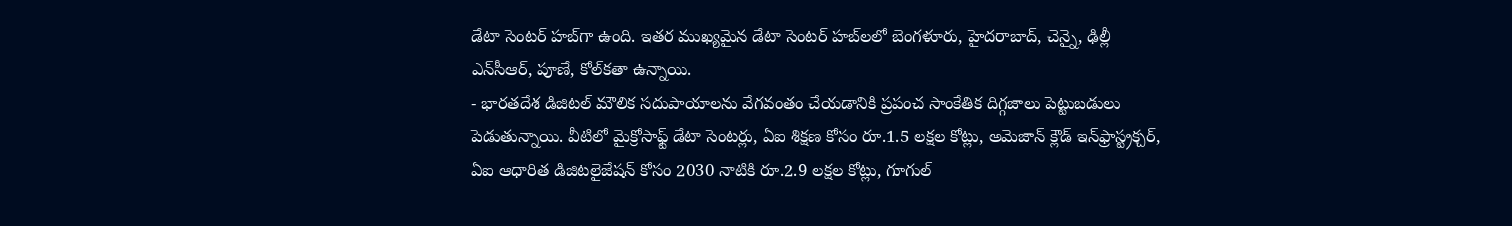డేటా సెంటర్ హబ్‌గా ఉంది. ఇతర ముఖ్యమైన డేటా సెంటర్ హబ్‌లలో బెంగళూరు, హైదరాబాద్, చెన్నై, ఢిల్లీ ఎన్‌సీఆర్‌, పూణే, కోల్‌కతా ఉన్నాయి.
- భారతదేశ డిజిటల్ మౌలిక సదుపాయాలను వేగవంతం చేయడానికి ప్రపంచ సాంకేతిక దిగ్గజాలు పెట్టుబడులు పెడుతున్నాయి. వీటిలో మైక్రోసాఫ్ట్ డేటా సెంటర్లు, ఏఐ శిక్షణ కోసం రూ.1.5 లక్షల కోట్లు, అమెజాన్ క్లౌడ్ ఇన్‌ఫ్రాస్ట్రక్చర్, ఏఐ ఆధారిత డిజిటలైజేషన్ కోసం 2030 నాటికి రూ.2.9 లక్షల కోట్లు, గూగుల్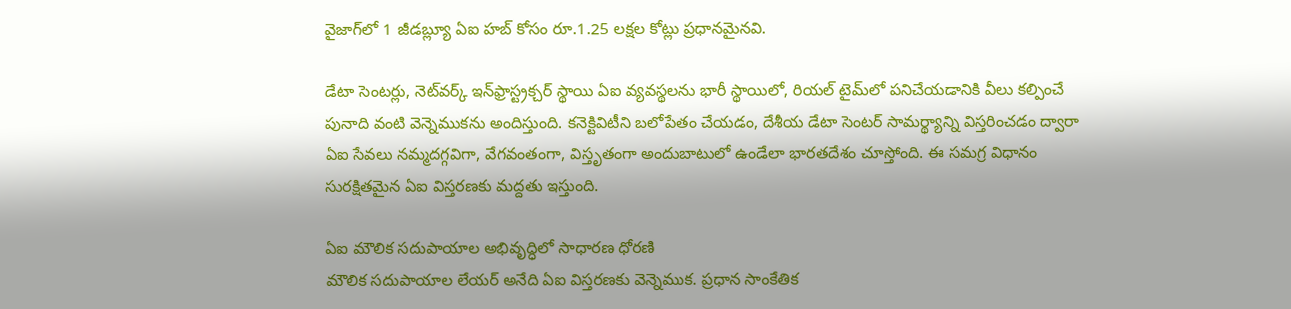వైజాగ్‌లో 1 జీడ‌బ్ల్యూ ఏఐ హబ్ కోసం రూ.1.25 లక్షల కోట్లు ప్రధానమైనవి.

డేటా సెంటర్లు, నెట్‌వర్క్ ఇన్‌ఫ్రాస్ట్రక్చర్ స్థాయి ఏఐ వ్యవస్థలను భారీ స్థాయిలో, రియల్ టైమ్‌లో పనిచేయడానికి వీలు కల్పించే పునాది వంటి వెన్నెముకను అందిస్తుంది. కనెక్టివిటీని బలోపేతం చేయడం, దేశీయ డేటా సెంటర్ సామర్థ్యాన్ని విస్తరించడం ద్వారా ఏఐ సేవలు నమ్మదగ్గవిగా, వేగవంతంగా, విస్తృతంగా అందుబాటులో ఉండేలా భారతదేశం చూస్తోంది. ఈ సమగ్ర విధానం సురక్షితమైన ఏఐ విస్తరణకు మద్దతు ఇస్తుంది.

ఏఐ మౌలిక సదుపాయాల అభివృద్ధిలో సాధారణ ధోరణి
మౌలిక సదుపాయాల లేయర్ అనేది ఏఐ విస్తరణకు వెన్నెముక. ప్రధాన సాంకేతిక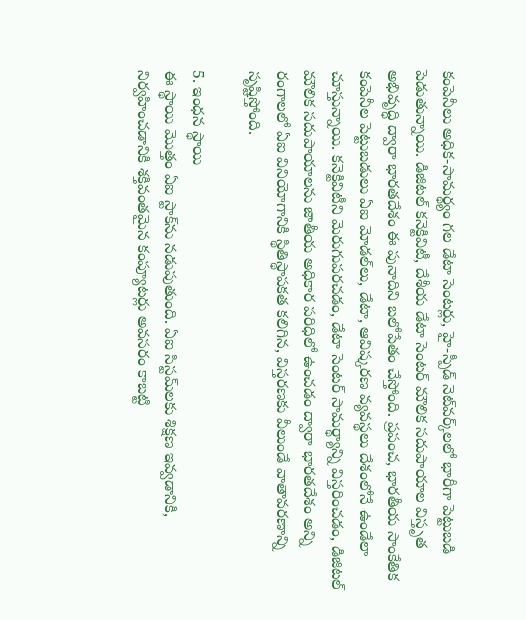కంపెనీలు అధిక-సామర్థ్యం గల డేటా సెంటర్లు, హై-స్పీడ్ నెట్‌వర్క్‌లలో భారీగా పెట్టుబడి పెడుతున్నాయి. డిజిటల్ కనెక్టివిటీ, దేశీయ డేటా సెంటర్ మౌలిక సదుపాయాల విస్తృత అభివృద్ధి ద్వారా భారతదేశం ఈ పునాదిని బలోపేతం చేస్తోంది. ప్రపంచ, భారతీయ సాంకేతిక కంపెనీల పెట్టుబడులు ఏఐ మోడల్‌లు, డేటా, ఆవిష్కరణ వ్యవస్థలు దేశంలోనే ఉండేలా చూస్తున్నాయి. కనెక్టివిటీని మెరుగుపరచడం, డేటా సెంటర్ సామర్థ్యాన్ని విస్తరించడం, డిజిటల్ మౌలిక సదుపాయాలను జాతీయ అధికార పరిధిలో ఉంచడం ద్వారా భారతదేశం అన్ని రంగాలలో ఏఐ వినియోగానికి స్థితిస్థాపకత కలిగిన, విస్త‌ర‌ణ‌కు వీలుండే వాతావరణాన్ని సృష్టిస్తోంది.

5. ఇంధ‌న స్థాయి
ఈ స్థాయి మొత్తం ఏఐ స్టాక్‌ను నడుపుతుంది. ఏఐ సిస్టమ్‌లకు శిక్షణ ఇవ్వడానికి, నిర్వహించడానికి శక్తివంతమైన కంప్యూటర్లు అవసరం కాబట్టి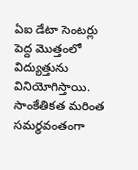ఏఐ డేటా సెంటర్లు పెద్ద మొత్తంలో విద్యుత్తును వినియోగిస్తాయి. సాంకేతికత మరింత సమర్థవంతంగా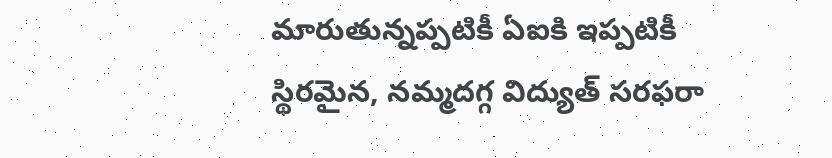మారుతున్నప్పటికీ ఏఐకి ఇప్పటికీ స్థిరమైన, నమ్మదగ్గ విద్యుత్ సరఫరా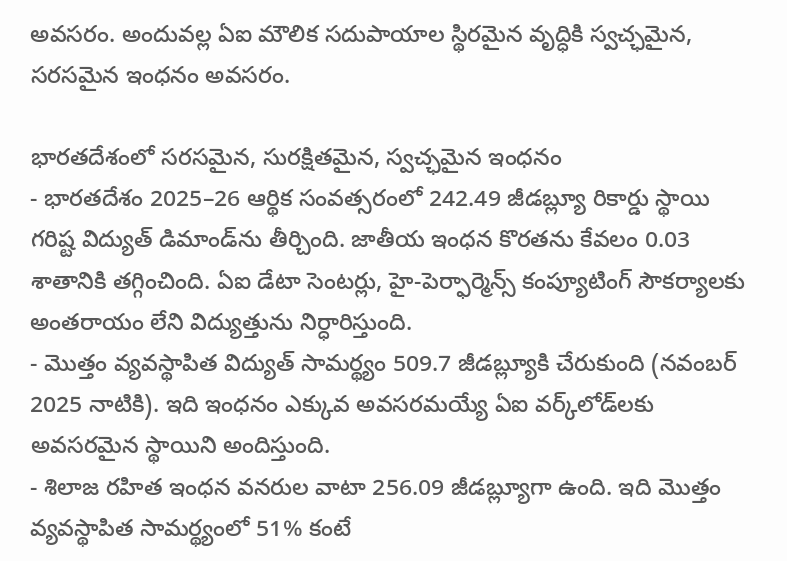అవసరం. అందువల్ల ఏఐ మౌలిక సదుపాయాల స్థిరమైన వృద్ధికి స్వచ్ఛమైన, సరసమైన ఇంధనం అవసరం.

భారతదేశంలో సరసమైన, సురక్షితమైన, స్వచ్ఛమైన ఇంధనం
- భారతదేశం 2025–26 ఆర్థిక సంవ‌త్స‌రంలో 242.49 జీడ‌బ్ల్యూ రికార్డు స్థాయి గరిష్ట విద్యుత్ డిమాండ్‌ను తీర్చింది. జాతీయ ఇంధన కొరతను కేవలం 0.03 శాతానికి తగ్గించింది. ఏఐ డేటా సెంటర్లు, హై-పెర్ఫార్మెన్స్ కంప్యూటింగ్ సౌకర్యాలకు అంతరాయం లేని విద్యుత్తును నిర్ధారిస్తుంది.
- మొత్తం వ్యవస్థాపిత విద్యుత్ సామర్థ్యం 509.7 జీడ‌బ్ల్యూకి చేరుకుంది (నవంబర్ 2025 నాటికి). ఇది ఇంధనం ఎక్కువ అవ‌స‌ర‌మ‌య్యే ఏఐ వర్క్‌లోడ్‌లకు అవసరమైన స్థాయిని అందిస్తుంది.
- శిలాజ రహిత ఇంధన వనరుల వాటా 256.09 జీడ‌బ్ల్యూగా ఉంది. ఇది మొత్తం వ్యవస్థాపిత సామర్థ్యంలో 51% కంటే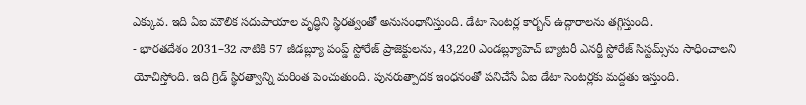ఎక్కువ. ఇది ఏఐ మౌలిక సదుపాయాల వృద్ధిని స్థిరత్వంతో అనుసంధానిస్తుంది. డేటా సెంటర్ల కార్బన్ ఉద్గారాల‌ను తగ్గిస్తుంది.
- భారతదేశం 2031–32 నాటికి 57 జీడ‌బ్ల్యూ పంప్డ్ స్టోరేజ్ ప్రాజెక్టులను, 43,220 ఎండ‌బ్ల్యూహెచ్‌ బ్యాటరీ ఎనర్జీ స్టోరేజ్ సిస్టమ్స్‌ను సాధించాలని యోచిస్తోంది. ఇది గ్రిడ్ స్థిరత్వాన్ని మరింత పెంచుతుంది. పునరుత్పాదక ఇంధనంతో పనిచేసే ఏఐ డేటా సెంటర్లకు మద్దతు ఇస్తుంది.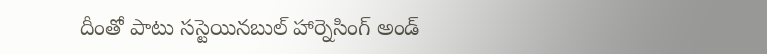దీంతో పాటు స‌స్టెయిన‌బుల్ హార్నెసింగ్ అండ్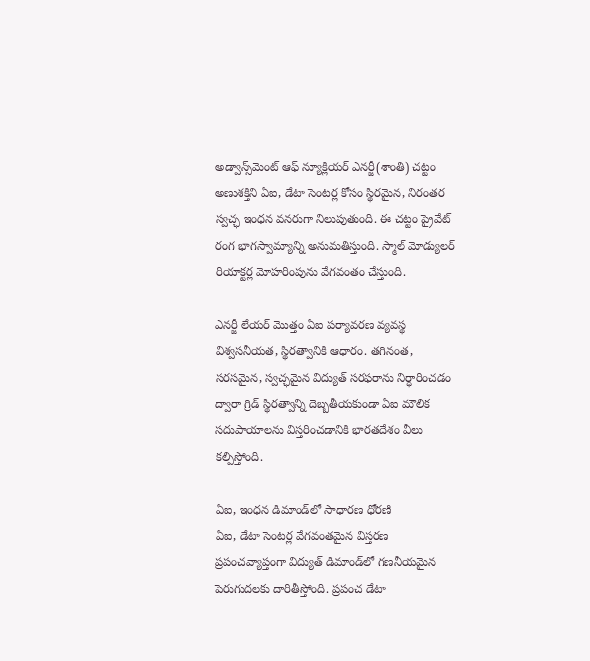అడ్వాన్స్‌మెంట్ ఆఫ్ న్యూక్లియ‌ర్ ఎన‌ర్జీ(శాంతి) చట్టం అణుశక్తిని ఏఐ, డేటా సెంటర్ల కోసం స్థిరమైన, నిరంతర స్వ‌చ్ఛ‌ ఇంధన వనరుగా నిలుపుతుంది. ఈ చట్టం ప్రైవేట్ రంగ భాగస్వామ్యాన్ని అనుమతిస్తుంది. స్మాల్ మోడ్యులర్ రియాక్టర్ల మోహరింపును వేగవంతం చేస్తుంది.

ఎనర్జీ లేయర్ మొత్తం ఏఐ పర్యావరణ వ్యవస్థ విశ్వసనీయత, స్థిరత్వానికి ఆధారం. తగినంత, సరసమైన, స్వచ్ఛమైన విద్యుత్ సరఫరాను నిర్ధారించడం ద్వారా గ్రిడ్ స్థిరత్వాన్ని దెబ్బతీయకుండా ఏఐ మౌలిక సదుపాయాలను విస్తరించడానికి భారతదేశం వీలు కల్పిస్తోంది.

ఏఐ, ఇంధన డిమాండ్‌లో సాధారణ ధోరణి
ఏఐ, డేటా సెంటర్ల వేగవంతమైన విస్తరణ ప్రపంచవ్యాప్తంగా విద్యుత్ డిమాండ్‌లో గణనీయమైన పెరుగుదలకు దారితీస్తోంది. ప్రపంచ డేటా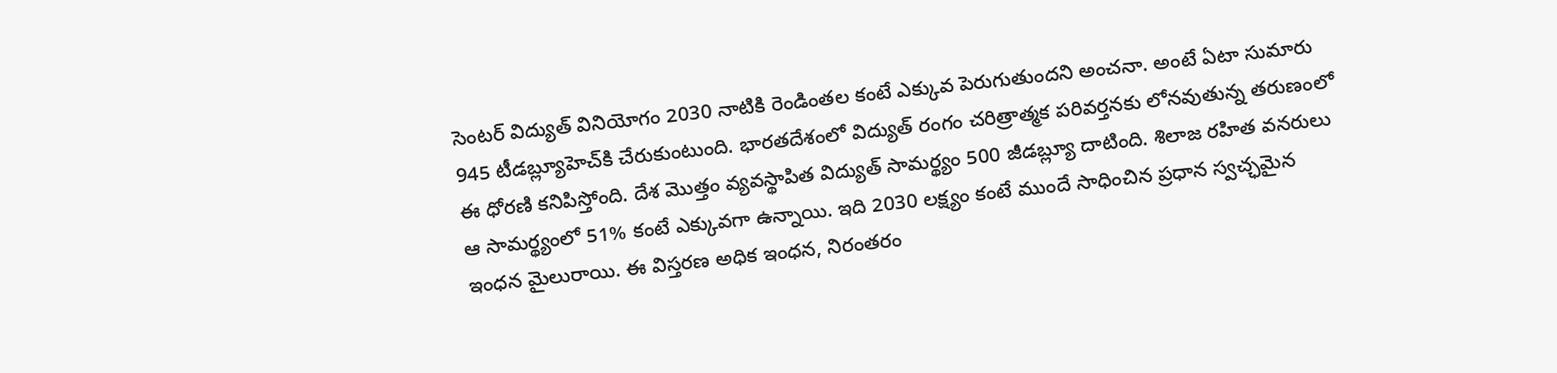సెంటర్ విద్యుత్ వినియోగం 2030 నాటికి రెండింతల కంటే ఎక్కువ పెరుగుతుందని అంచనా. అంటే ఏటా సుమారు 945 టీడ‌బ్ల్యూహెచ్‌కి చేరుకుంటుంది. భారతదేశంలో విద్యుత్ రంగం చరిత్రాత్మక పరివర్తనకు లోనవుతున్న తరుణంలో ఈ ధోరణి కనిపిస్తోంది. దేశ మొత్తం వ్యవస్థాపిత విద్యుత్ సామర్థ్యం 500 జీడ‌బ్ల్యూ దాటింది. శిలాజ రహిత వనరులు ఆ సామర్థ్యంలో 51% కంటే ఎక్కువగా ఉన్నాయి. ఇది 2030 లక్ష్యం కంటే ముందే సాధించిన ప్రధాన స్వచ్ఛమైన ఇంధన మైలురాయి. ఈ విస్తరణ అధిక ఇంధ‌న‌, నిరంతరం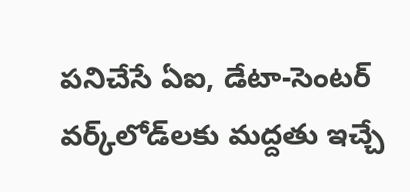పనిచేసే ఏఐ, డేటా-సెంటర్ వర్క్‌లోడ్‌లకు మద్దతు ఇచ్చే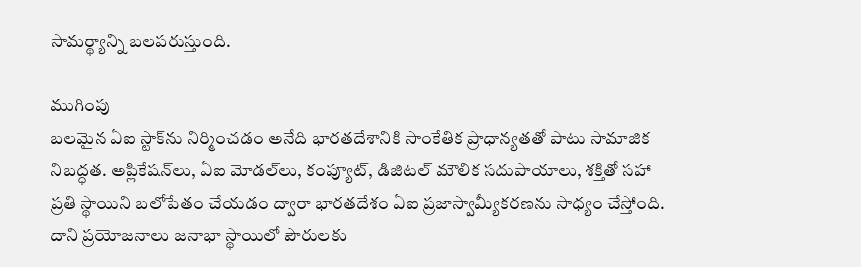సామర్థ్యాన్ని బలపరుస్తుంది.

ముగింపు
బలమైన ఏఐ స్టాక్‌ను నిర్మించడం అనేది భారతదేశానికి సాంకేతిక ప్రాధాన్యతతో పాటు సామాజిక నిబద్ధత. అప్లికేషన్‌లు, ఏఐ మోడల్‌లు, కంప్యూట్, డిజిటల్ మౌలిక సదుపాయాలు, శక్తితో సహా ప్రతి స్థాయిని బలోపేతం చేయడం ద్వారా భారతదేశం ఏఐ ప్రజాస్వామ్యీకరణను సాధ్యం చేస్తోంది. దాని ప్రయోజనాలు జనాభా స్థాయిలో పౌరులకు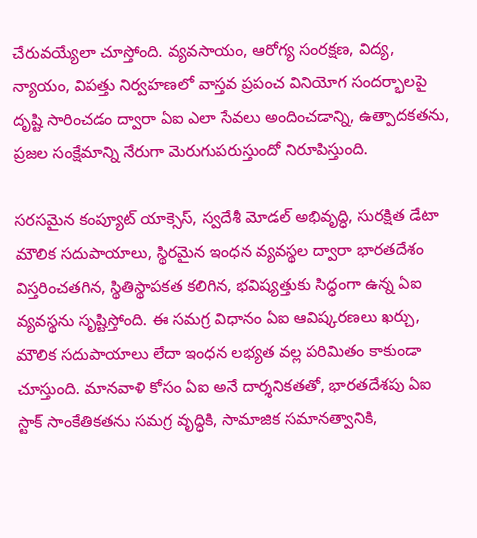చేరువయ్యేలా చూస్తోంది. వ్యవసాయం, ఆరోగ్య సంరక్షణ, విద్య, న్యాయం, విపత్తు నిర్వహణలో వాస్త‌వ ప్రపంచ వినియోగ సందర్భాలపై దృష్టి సారించడం ద్వారా ఏఐ ఎలా సేవలు అందించ‌డాన్ని, ఉత్పాదకతను, ప్రజల సంక్షేమాన్ని నేరుగా మెరుగుపరుస్తుందో నిరూపిస్తుంది.

సరసమైన కంప్యూట్ యాక్సెస్, స్వదేశీ మోడల్ అభివృద్ధి, సురక్షిత డేటా మౌలిక సదుపాయాలు, స్థిరమైన ఇంధన వ్యవస్థల ద్వారా భారతదేశం విస్త‌రించ‌త‌గిన‌, స్థితిస్థాపకత కలిగిన, భవిష్యత్తుకు సిద్ధంగా ఉన్న ఏఐ వ్యవస్థను సృష్టిస్తోంది. ఈ సమగ్ర విధానం ఏఐ ఆవిష్కరణలు ఖర్చు, మౌలిక సదుపాయాలు లేదా ఇంధన లభ్యత వల్ల పరిమితం కాకుండా చూస్తుంది. మానవాళి కోసం ఏఐ అనే దార్శనికతతో, భారతదేశపు ఏఐ స్టాక్ సాంకేతికతను సమగ్ర వృద్ధికి, సామాజిక సమానత్వానికి,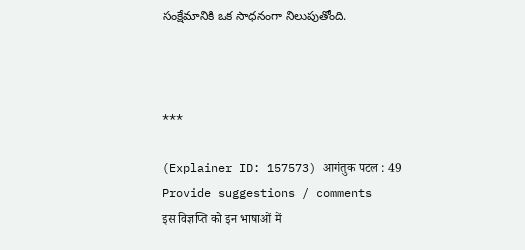సంక్షేమానికి ఒక సాధనంగా నిలుపుతోంది.



***

(Explainer ID: 157573) आगंतुक पटल : 49
Provide suggestions / comments
इस विज्ञप्ति को इन भाषाओं में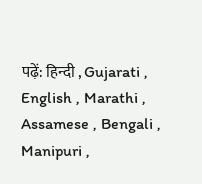पढ़ें: हिन्दी , Gujarati , English , Marathi , Assamese , Bengali , Manipuri ,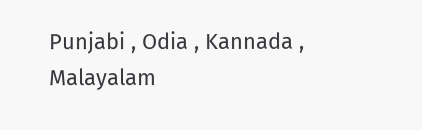Punjabi , Odia , Kannada , Malayalam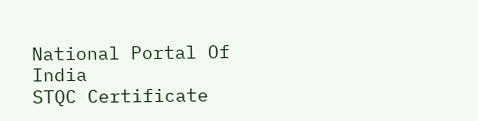National Portal Of India
STQC Certificate